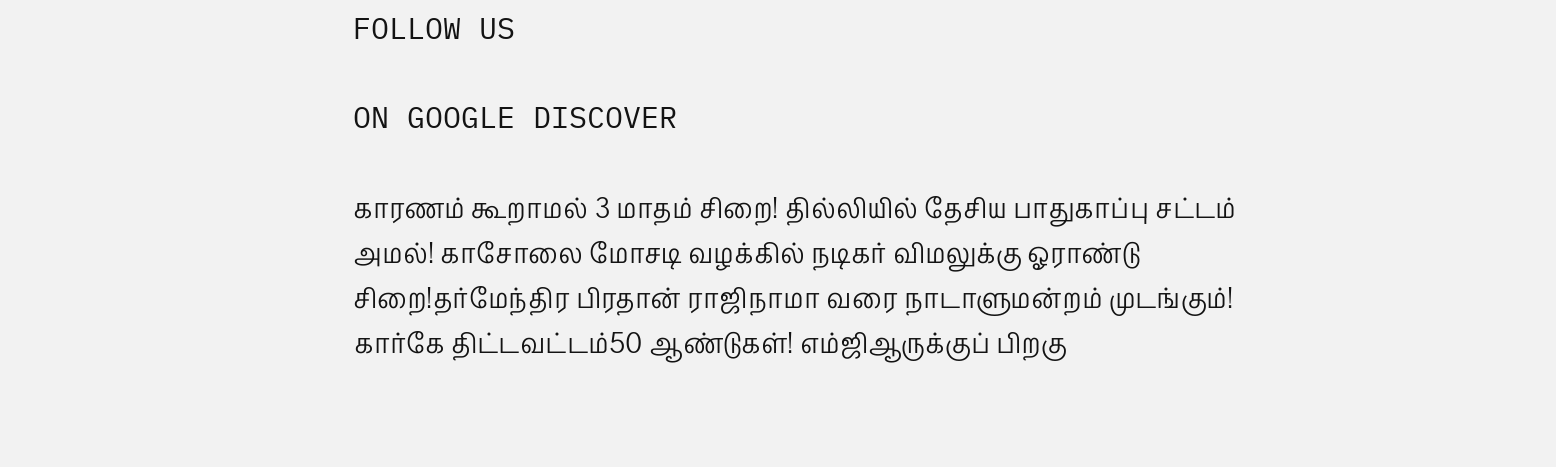FOLLOW US

ON GOOGLE DISCOVER

காரணம் கூறாமல் 3 மாதம் சிறை! தில்லியில் தேசிய பாதுகாப்பு சட்டம் அமல்! காசோலை மோசடி வழக்கில் நடிகர் விமலுக்கு ஓராண்டு சிறை!தர்மேந்திர பிரதான் ராஜிநாமா வரை நாடாளுமன்றம் முடங்கும்! கார்கே திட்டவட்டம்50 ஆண்டுகள்! எம்ஜிஆருக்குப் பிறகு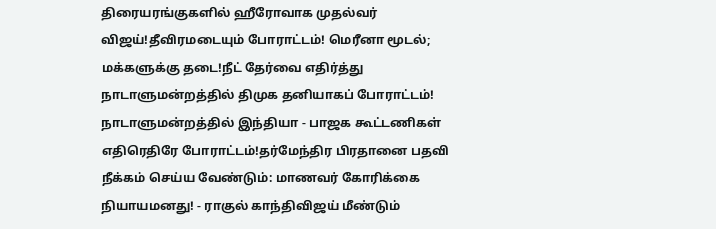திரையரங்குகளில் ஹீரோவாக முதல்வர் விஜய்!தீவிரமடையும் போராட்டம்! மெரீனா மூடல்; மக்களுக்கு தடை!நீட் தேர்வை எதிர்த்து நாடாளுமன்றத்தில் திமுக தனியாகப் போராட்டம்! நாடாளுமன்றத்தில் இந்தியா - பாஜக கூட்டணிகள் எதிரெதிரே போராட்டம்!தர்மேந்திர பிரதானை பதவி நீக்கம் செய்ய வேண்டும்: மாணவர் கோரிக்கை நியாயமனது! - ராகுல் காந்திவிஜய் மீண்டும்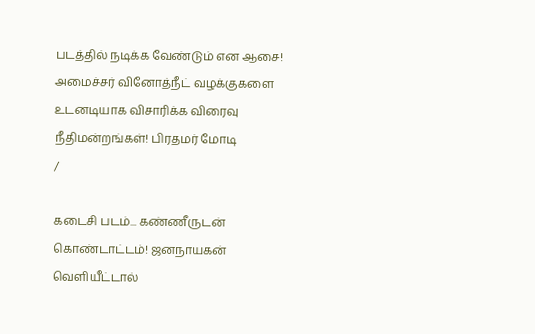படத்தில் நடிக்க வேண்டும் என ஆசை! அமைச்சர் வினோத்நீட் வழக்குகளை உடனடியாக விசாரிக்க விரைவு நீதிமன்றங்கள்! பிரதமர் மோடி
/

கடைசி படம்... கண்ணீருடன் கொண்டாட்டம்! ஜனநாயகன் வெளியீட்டால்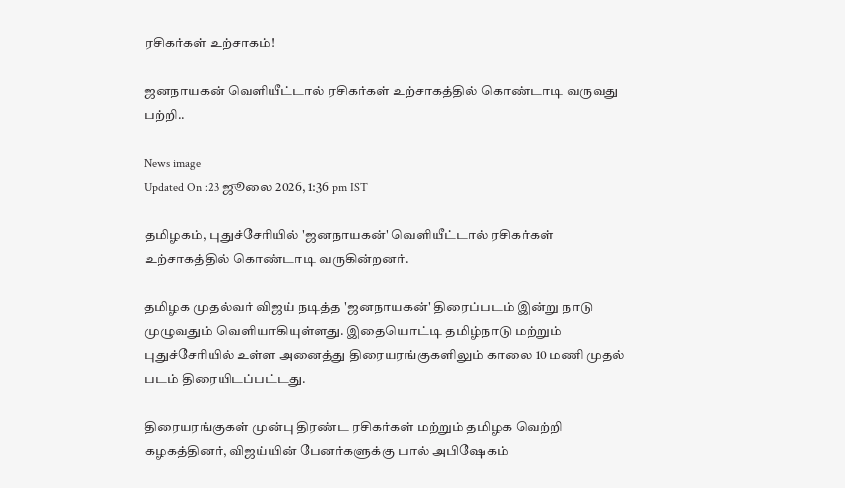ரசிகர்கள் உற்சாகம்!

ஜனநாயகன் வெளியீட்டால் ரசிகர்கள் உற்சாகத்தில் கொண்டாடி வருவது பற்றி..

News image
Updated On :23 ஜூலை 2026, 1:36 pm IST

தமிழகம், புதுச்சேரியில் 'ஜனநாயகன்' வெளியீட்டால் ரசிகர்கள் உற்சாகத்தில் கொண்டாடி வருகின்றனர்.

தமிழக முதல்வர் விஜய் நடித்த 'ஜனநாயகன்' திரைப்படம் இன்று நாடு முழுவதும் வெளியாகியுள்ளது. இதையொட்டி தமிழ்நாடு மற்றும் புதுச்சேரியில் உள்ள அனைத்து திரையரங்குகளிலும் காலை 10 மணி முதல் படம் திரையிடப்பட்டது.

திரையரங்குகள் முன்பு திரண்ட ரசிகர்கள் மற்றும் தமிழக வெற்றி கழகத்தினர், விஜய்யின் பேனர்களுக்கு பால் அபிஷேகம்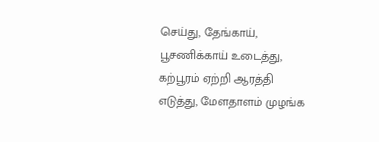செய்து, தேங்காய், பூசணிக்காய் உடைத்து, கற்பூரம் ஏற்றி ஆரத்தி எடுத்து, மேளதாளம் முழங்க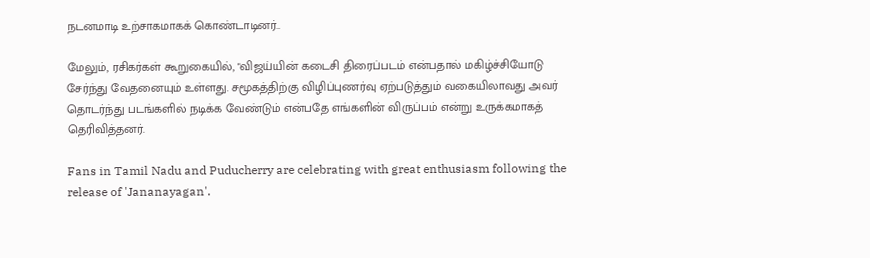நடனமாடி உற்சாகமாகக் கொண்டாடினர்..

மேலும், ரசிகர்கள் கூறுகையில், "விஜய்யின் கடைசி திரைப்படம் என்பதால் மகிழ்ச்சியோடு சேர்ந்து வேதனையும் உள்ளது. சமூகத்திற்கு விழிப்புணர்வு ஏற்படுத்தும் வகையிலாவது அவர் தொடர்ந்து படங்களில் நடிக்க வேண்டும் என்பதே எங்களின் விருப்பம் என்று உருக்கமாகத் தெரிவித்தனர்.

Fans in Tamil Nadu and Puducherry are celebrating with great enthusiasm following the release of 'Jananayagan'.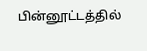பின்னூட்டத்தில்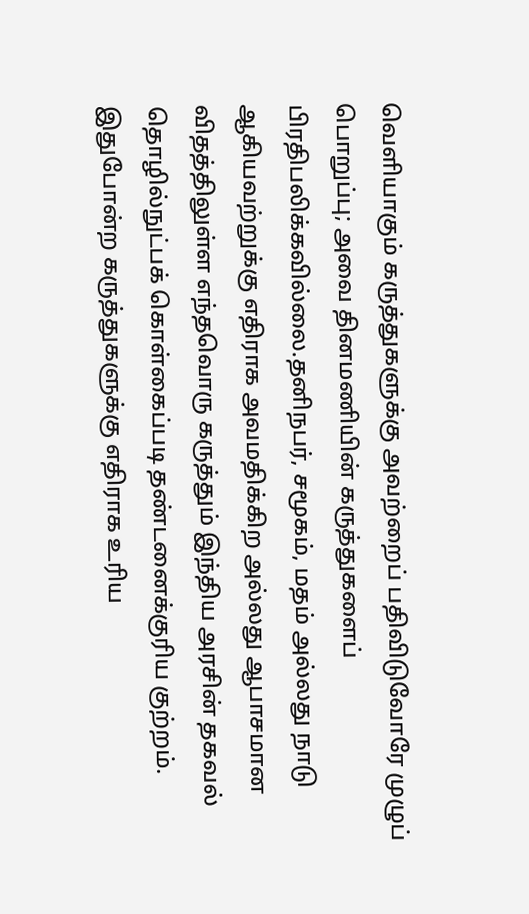வெளியாகும் கருத்துகளுக்கு அவற்றைப் பதிவிடுவோரே முழுப் பொறுப்பு; அவை தினமணியின் கருத்துகளைப் பிரதிபலிக்கவில்லை.தனிநபர், சமூகம், மதம் அல்லது நாடு ஆகியவற்றுக்கு எதிராக அவமதிக்கிற அல்லது ஆபாசமான விதத்திலுள்ள எந்தவொரு கருத்தும் இந்திய அரசின் தகவல் தொழில்நுட்பக் கொள்கைப்படி தண்டனைக்குரிய குற்றம். இதுபோன்ற கருத்துகளுக்கு எதிராக உரிய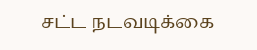சட்ட நடவடிக்கை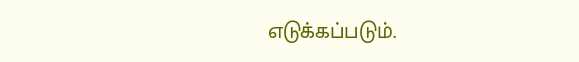எடுக்கப்படும்.